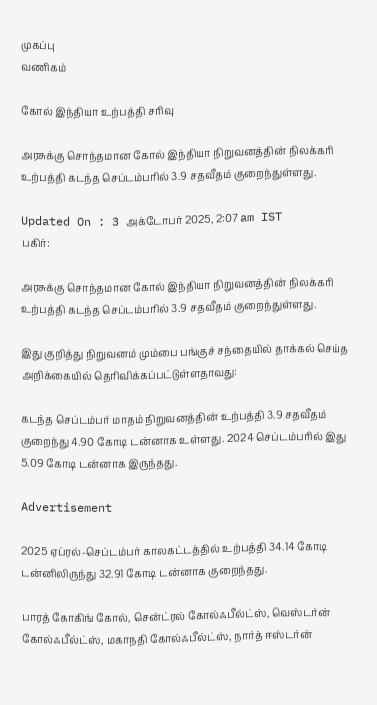முகப்பு
வணிகம்

கோல் இந்தியா உற்பத்தி சரிவு

அரசுக்கு சொந்தமான கோல் இந்தியா நிறுவனத்தின் நிலக்கரி உற்பத்தி கடந்த செப்டம்பரில் 3.9 சதவீதம் குறைந்துள்ளது.

Updated On : 3 அக்டோபர் 2025, 2:07 am IST
பகிர்:

அரசுக்கு சொந்தமான கோல் இந்தியா நிறுவனத்தின் நிலக்கரி உற்பத்தி கடந்த செப்டம்பரில் 3.9 சதவீதம் குறைந்துள்ளது.

இது குறித்து நிறுவனம் மும்பை பங்குச் சந்தையில் தாக்கல் செய்த அறிக்கையில் தெரிவிக்கப்பட்டுள்ளதாவது:

கடந்த செப்டம்பர் மாதம் நிறுவனத்தின் உற்பத்தி 3.9 சதவீதம் குறைந்து 4.90 கோடி டன்னாக உள்ளது. 2024 செப்டம்பரில் இது 5.09 கோடி டன்னாக இருந்தது.

Advertisement

2025 ஏப்ரல்-செப்டம்பர் காலகட்டத்தில் உற்பத்தி 34.14 கோடி டன்னிலிருந்து 32.91 கோடி டன்னாக குறைந்தது.

பாரத் கோகிங் கோல், சென்ட்ரல் கோல்ஃபீல்ட்ஸ், வெஸ்டர்ன் கோல்ஃபீல்ட்ஸ், மகாநதி கோல்ஃபீல்ட்ஸ், நார்த் ஈஸ்டர்ன்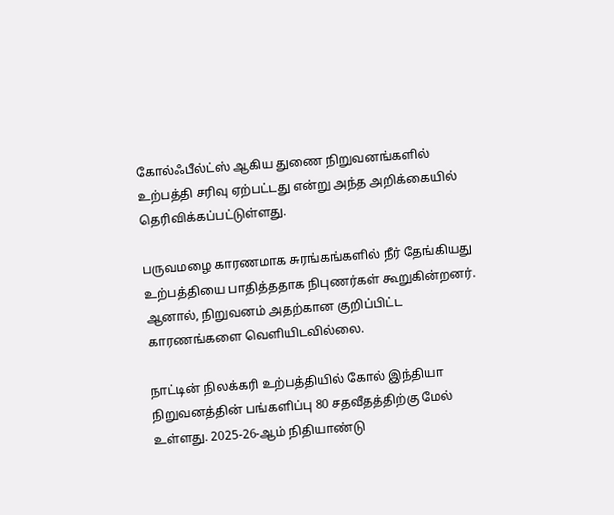கோல்ஃபீல்ட்ஸ் ஆகிய துணை நிறுவனங்களில் உற்பத்தி சரிவு ஏற்பட்டது என்று அந்த அறிக்கையில் தெரிவிக்கப்பட்டுள்ளது.

பருவமழை காரணமாக சுரங்கங்களில் நீர் தேங்கியது உற்பத்தியை பாதித்ததாக நிபுணர்கள் கூறுகின்றனர். ஆனால், நிறுவனம் அதற்கான குறிப்பிட்ட காரணங்களை வெளியிடவில்லை.

நாட்டின் நிலக்கரி உற்பத்தியில் கோல் இந்தியா நிறுவனத்தின் பங்களிப்பு 80 சதவீதத்திற்கு மேல் உள்ளது. 2025-26-ஆம் நிதியாண்டு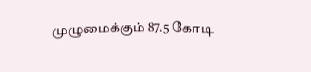முழுமைக்கும் 87.5 கோடி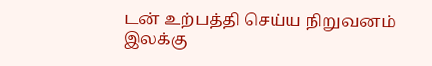டன் உற்பத்தி செய்ய நிறுவனம் இலக்கு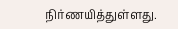நிர்ணயித்துள்ளது.